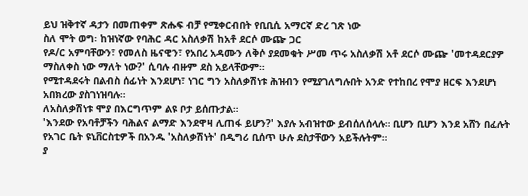ይህ ዝቅተኛ ዳታን በመጠቀም ጽሑፍ ብቻ የሚቀርብበት የቢቢሲ አማርኛ ድረ ገጽ ነው
ስለ ሞት ወግ፡ ከዝነኛው የባሕር ዳር አስለቃሽ ከአቶ ደርሶ ሙጬ ጋር
የዶ/ር አምባቸውን፣ የመለስ ዜናዊን፣ የአበረ አዳሙን ለቅሶ ያደመቁት ሥመ ጥሩ አስለቃሽ አቶ ደርሶ ሙጬ 'መተዳደርያዎ ማስለቀስ ነው ማለት ነው?' ሲባሉ ብዙም ደስ አይላቸውም።
የሚተዳደሩት በልብስ ሰፊነት እንደሆነ፣ ነገር ግን አስለቃሽነቱ ሕዝብን የሚያገለግሉበት አንድ የተከበረ የሞያ ዘርፍ እንደሆነ አበክረው ያስገነዝባሉ።
ለአስለቃሽነቱ ሞያ በእርግጥም ልዩ ቦታ ይሰጡታል።
'እንደው የአባቶቻችን ባሕልና ልማድ እንደዋዛ ሊጠፋ ይሆን?' እያሉ አብዝተው ይብሰለሰላሉ። ቢሆን ቢሆን እንደ አሸን በፈሉት የአገር ቤት ዩኒቨርስቲዎች በአንዱ 'አስለቃሽነት' በዲግሪ ቢሰጥ ሁሉ ደስታቸውን አይችሉትም።
ያ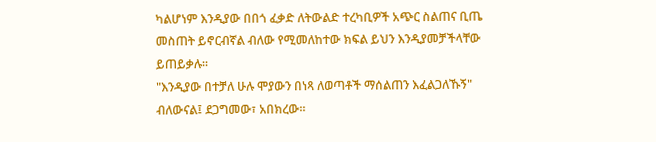ካልሆነም እንዲያው በበጎ ፈቃድ ለትውልድ ተረካቢዎች አጭር ስልጠና ቢጤ መስጠት ይኖርብኛል ብለው የሚመለከተው ክፍል ይህን እንዲያመቻችላቸው ይጠይቃሉ።
"እንዲያው በተቻለ ሁሉ ሞያውን በነጻ ለወጣቶች ማሰልጠን እፈልጋለኹኝ" ብለውናል፤ ደጋግመው፣ አበክረው።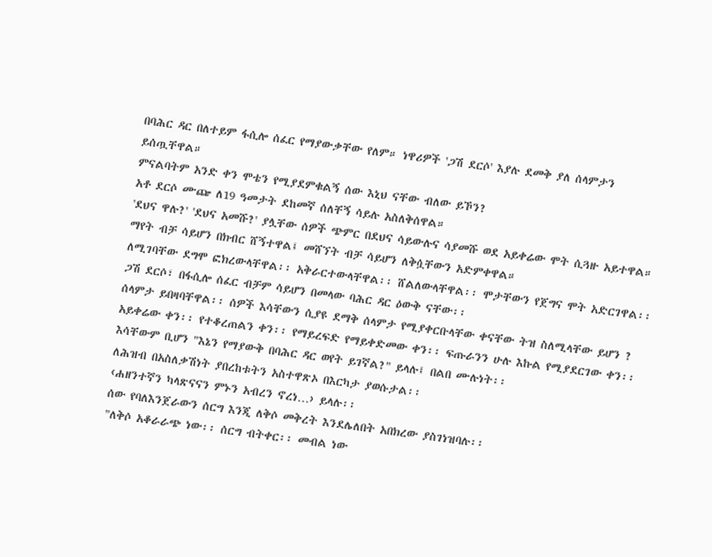በባሕር ዳር በለተይም ፋሲሎ ሰፈር የማያውቃቸው የለም። ነዋሪዎች 'ጋሽ ደርሶ' እያሉ ደመቅ ያለ ሰላምታን ይሰጧቸዋል።
ምናልባትም አንድ ቀን ሞቴን የሚያደምቁልኝ ሰው እኒህ ናቸው ብለው ይኾን?
አቶ ደርሶ ሙጬ ለ19 ዓመታት ደከመኛ ሰለቸኝ ሳይሉ አስለቅሰዋል።
'ደህና ዋሉ?' 'ደህና አመሹ?' ያሏቸው ሰዎች ጭምር በደህና ሳይውሉና ሳያመሹ ወደ አይቀሬው ሞት ሲጓዙ አይተዋል። ማየት ብቻ ሳይሆን በክብር ሸኝተዋል፤ መሸኘት ብቻ ሳይሆን ለቅሷቸውን አድምቀዋል።
ለሚገባቸው ደግሞ ፎክረውላቸዋል፡፡ አቅራርተውላቸዋል፡፡ ሸልለውላቸዋል፡፡ ሞታቸውን የጀግና ሞት አድርገዋል፡፡
ጋሽ ደርሶ፣ በፋሲሎ ሰፈር ብቻም ሳይሆን በመላው ባሕር ዳር ዕውቅ ናቸው፡፡
ሰላምታ ይበዛባቸዋል፡፡ ሰዎች እሳቸውን ሲያዩ ደማቅ ሰላምታ የሚያቀርቡላቸው ቀናቸው ትዝ ስለሚላቸው ይሆን ? አይቀሬው ቀን፡፡ የተቆረጠልን ቀን፡፡ የማይረፍድ የማይቀድመው ቀን፡፡ ፍጡራንን ሁሉ እኩል የሚያደርገው ቀን፡፡
እሳቸውም ቢሆን "እኔን የማያውቅ በባሕር ዳር ወየት ይገኛል?" ይላሉ፤ በልበ ሙሉነት፡፡
ለሕዝብ በአስለቃሽነት ያበረከቱትን አስተዋጽኦ በእርካታ ያወሱታል፡፡
‹ሐዘንተኛን ካላጽናናን ምኑን አብረን ኖረነ…› ይላሉ፡፡
ሰው የባለእንጀራውን ሰርግ እንጂ ለቅሶ መቅረት እንደሌለበት አበክረው ያስገነዝባሉ፡፡
"ለቅሶ አቆራራጭ ነው፡፡ ሰርግ ብትቀር፡፡ መብል ነው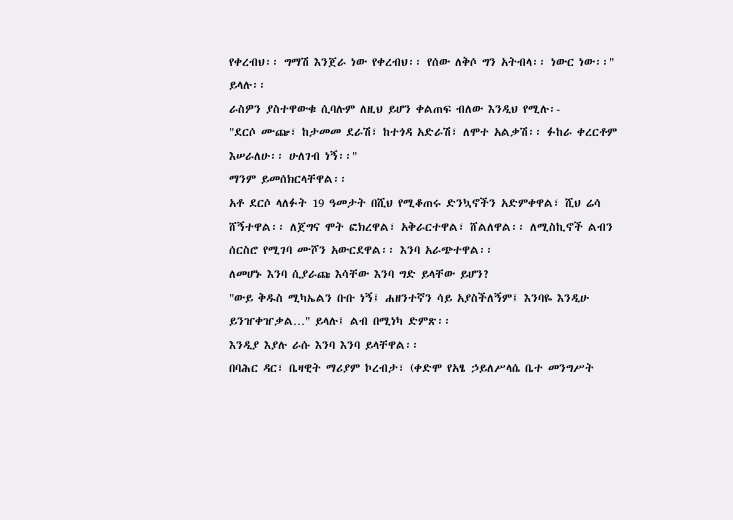የቀረብህ፡፡ ግማሽ እንጀራ ነው የቀረብህ፡፡ የሰው ለቅሶ ግን አትብላ፡፡ ነውር ነው፡፡" ይላሉ፡፡
ራስዎን ያስተዋውቁ ሲባሉም ለዚህ ይሆን ቀልጠፍ ብለው እንዲህ የሚሉ፡-
"ደርሶ ሙጬ፣ ከታመመ ደራሽ፣ ከተጎዳ አድራሽ፣ ለሞተ አልቃሽ፡፡ ፉከራ ቀረርቶም እሠራለሁ፡፡ ሁለገብ ነኝ፡፡"
ማንም ይመሰክርላቸዋል፡፡
አቶ ደርሶ ላለፉት 19 ዓመታት በሺህ የሚቆጠሩ ድንኳኖችን አድምቀዋል፣ ሺህ ሬሳ ሸኝተዋል፡፡ ለጀግና ሞት ፎክረዋል፣ አቅራርተዋል፣ ሸልለዋል፡፡ ለሚስኪኖች ልብን ሰርስሮ የሚገባ ሙሾን አውርደዋል፡፡ እንባ አራጭተዋል፡፡
ለመሆኑ እንባ ሲያራጩ እሳቸው እንባ ግድ ይላቸው ይሆን?
"ውይ ቅዱስ ሚካኤልን ቡቡ ነኝ፤ ሐዘንተኛን ሳይ አያስችለኝም፤ እንባዬ እንዲሁ ይንዠቀዠቃል…" ይላሉ፤ ልብ በሚነካ ድምጽ፡፡
እንዲያ እያሉ ራሱ እንባ እንባ ይላቸዋል፡፡
በባሕር ዳር፣ ቤዛዊት ማሪያም ኮረብታ፣ (ቀድሞ የአፄ ኃይለሥላሴ ቤተ መንግሥት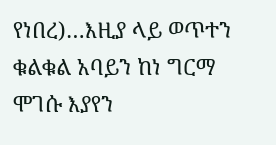የነበረ)…እዚያ ላይ ወጥተን ቁልቁል አባይን ከነ ግርማ ሞገሱ እያየን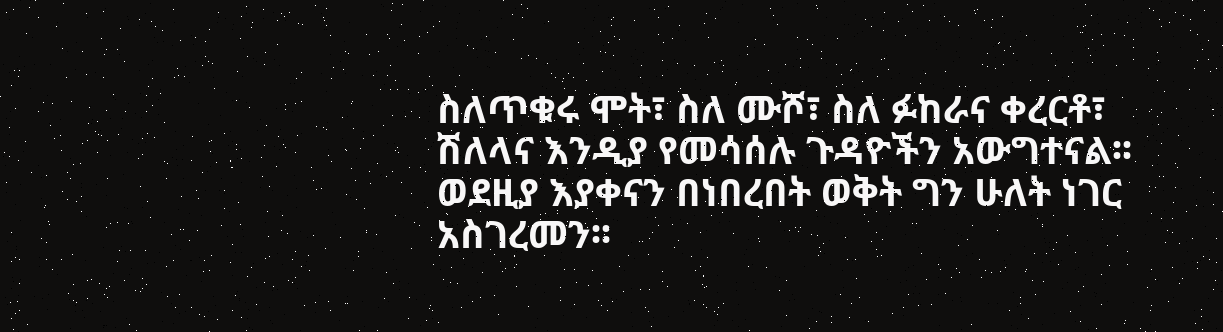ስለጥቁሩ ሞት፣ ስለ ሙሾ፣ ስለ ፉከራና ቀረርቶ፣ ሽለላና እንዲያ የመሳሰሉ ጉዳዮችን አውግተናል፡፡
ወደዚያ እያቀናን በነበረበት ወቅት ግን ሁለት ነገር አስገረመን፡፡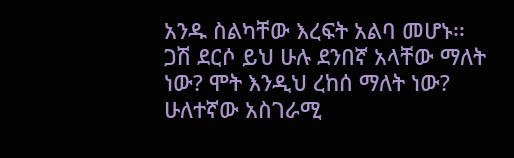አንዱ ስልካቸው እረፍት አልባ መሆኑ፡፡
ጋሽ ደርሶ ይህ ሁሉ ደንበኛ አላቸው ማለት ነው? ሞት እንዲህ ረከሰ ማለት ነው?
ሁለተኛው አስገራሚ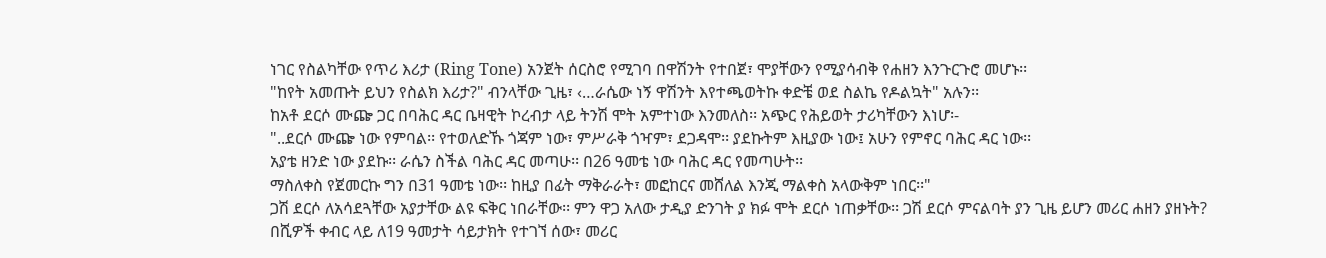ነገር የስልካቸው የጥሪ እሪታ (Ring Tone) አንጀት ሰርስሮ የሚገባ በዋሽንት የተበጀ፣ ሞያቸውን የሚያሳብቅ የሐዘን እንጉርጉሮ መሆኑ፡፡
"ከየት አመጡት ይህን የስልክ እሪታ?" ብንላቸው ጊዜ፣ ‹…ራሴው ነኝ ዋሽንት እየተጫወትኩ ቀድቼ ወደ ስልኬ የዶልኳት" አሉን፡፡
ከአቶ ደርሶ ሙጬ ጋር በባሕር ዳር ቤዛዊት ኮረብታ ላይ ትንሽ ሞት አምተነው እንመለስ፡፡ አጭር የሕይወት ታሪካቸውን እነሆ፡-
"..ደርሶ ሙጬ ነው የምባል፡፡ የተወለድኹ ጎጃም ነው፣ ምሥራቅ ጎዣም፣ ደጋዳሞ፡፡ ያደኩትም እዚያው ነው፤ አሁን የምኖር ባሕር ዳር ነው፡፡
አያቴ ዘንድ ነው ያደኩ፡፡ ራሴን ስችል ባሕር ዳር መጣሁ፡፡ በ26 ዓመቴ ነው ባሕር ዳር የመጣሁት፡፡
ማስለቀስ የጀመርኩ ግን በ31 ዓመቴ ነው፡፡ ከዚያ በፊት ማቅራራት፣ መፎከርና መሸለል እንጂ ማልቀስ አላውቅም ነበር፡፡"
ጋሽ ደርሶ ለአሳደጓቸው አያታቸው ልዩ ፍቅር ነበራቸው፡፡ ምን ዋጋ አለው ታዲያ ድንገት ያ ክፉ ሞት ደርሶ ነጠቃቸው፡፡ ጋሽ ደርሶ ምናልባት ያን ጊዜ ይሆን መሪር ሐዘን ያዘኑት?
በሺዎች ቀብር ላይ ለ19 ዓመታት ሳይታክት የተገኘ ሰው፣ መሪር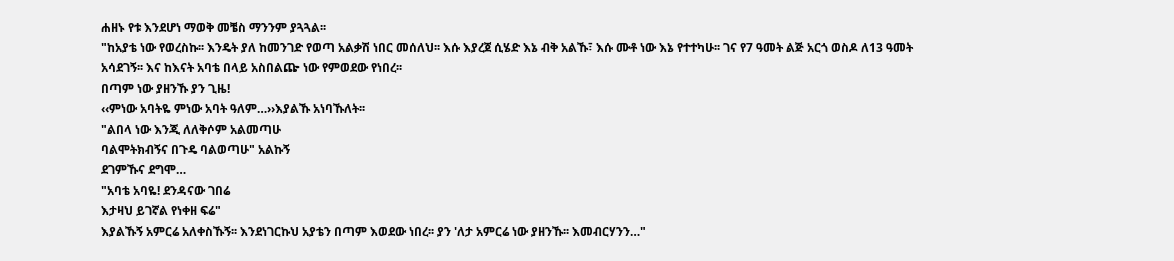ሐዘኑ የቱ እንደሆነ ማወቅ መቼስ ማንንም ያጓጓል፡፡
"ከአያቴ ነው የወረስኩ፡፡ እንዴት ያለ ከመንገድ የወጣ አልቃሽ ነበር መሰለህ፡፡ እሱ እያረጀ ሲሄድ እኔ ብቅ አልኹ፣ እሱ ሙቶ ነው እኔ የተተካሁ፡፡ ገና የ7 ዓመት ልጅ አርጎ ወስዶ ለ13 ዓመት አሳደገኝ፡፡ እና ከእናት አባቴ በላይ አስበልጬ ነው የምወደው የነበረ፡፡
በጣም ነው ያዘንኹ ያን ጊዜ!
‹‹ምነው አባትዬ ምነው አባት ዓለም…››እያልኹ አነባኹለት፡፡
"ልበላ ነው እንጂ ለለቅሶም አልመጣሁ
ባልሞትክብኝና በጉዴ ባልወጣሁ" አልኩኝ
ደገምኹና ደግሞ…
"አባቴ አባዬ! ደንዳናው ገበሬ
እታዛህ ይገኛል የነቀዘ ፍሬ"
እያልኹኝ አምርሬ አለቀስኹኝ፡፡ እንደነገርኩህ አያቴን በጣም እወደው ነበረ፡፡ ያን 'ለታ አምርሬ ነው ያዘንኹ፡፡ እመብርሃንን…"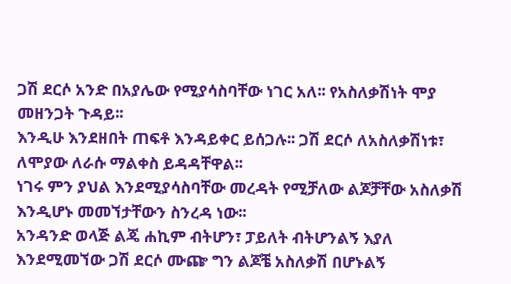ጋሽ ደርሶ አንድ በአያሌው የሚያሳስባቸው ነገር አለ፡፡ የአስለቃሽነት ሞያ መዘንጋት ጉዳይ፡፡
እንዲሁ እንደዘበት ጠፍቶ እንዳይቀር ይሰጋሉ፡፡ ጋሽ ደርሶ ለአስለቃሽነቱ፣ ለሞያው ለራሱ ማልቀስ ይዳዳቸዋል፡፡
ነገሩ ምን ያህል እንደሚያሳስባቸው መረዳት የሚቻለው ልጆቻቸው አስለቃሽ እንዲሆኑ መመኘታቸውን ስንረዳ ነው፡፡
አንዳንድ ወላጅ ልጄ ሐኪም ብትሆን፣ ፓይለት ብትሆንልኝ እያለ እንደሚመኘው ጋሽ ደርሶ ሙጬ ግን ልጆቼ አስለቃሽ በሆኑልኝ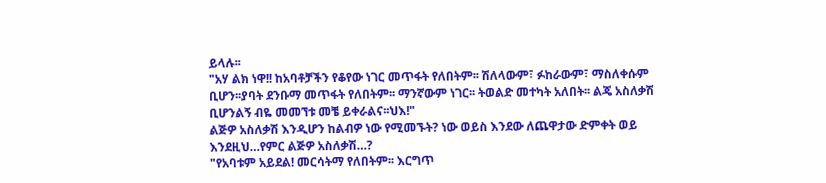ይላሉ፡፡
"አሃ ልክ ነዋ!! ከአባቶቻችን የቆየው ነገር መጥፋት የለበትም፡፡ ሽለላውም፣ ፉከራውም፣ ማስለቀሱም ቢሆን፡፡ያባት ደንቡማ መጥፋት የለበትም፡፡ ማንኛውም ነገር፡፡ ትወልድ መተካት አለበት፡፡ ልጄ አስለቃሽ ቢሆንልኝ ብዬ መመኘቱ መቼ ይቀራልና፡፡ህእ!"
ልጅዎ አስለቃሽ እንዲሆን ከልብዎ ነው የሚመኙት? ነው ወይስ እንደው ለጨዋታው ድምቀት ወይ እንደዚህ…የምር ልጅዎ አስለቃሽ…?
"የአባቱም አይደል! መርሳትማ የለበትም፡፡ እርግጥ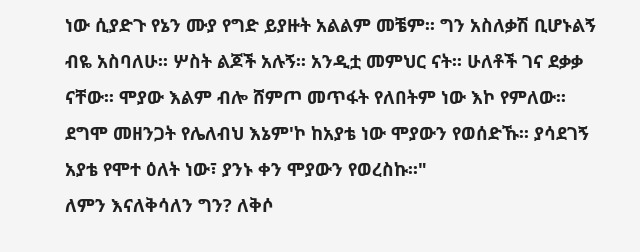ነው ሲያድጉ የኔን ሙያ የግድ ይያዙት አልልም መቼም፡፡ ግን አስለቃሽ ቢሆኑልኝ ብዬ አስባለሁ፡፡ ሦስት ልጆች አሉኝ፡፡ አንዲቷ መምህር ናት፡፡ ሁለቶች ገና ደቃቃ ናቸው፡፡ ሞያው እልም ብሎ ሸምጦ መጥፋት የለበትም ነው እኮ የምለው፡፡ ደግሞ መዘንጋት የሌለብህ እኔም'ኮ ከአያቴ ነው ሞያውን የወሰድኹ፡፡ ያሳደገኝ አያቴ የሞተ ዕለት ነው፣ ያንኑ ቀን ሞያውን የወረስኩ፡፡"
ለምን እናለቅሳለን ግን? ለቅሶ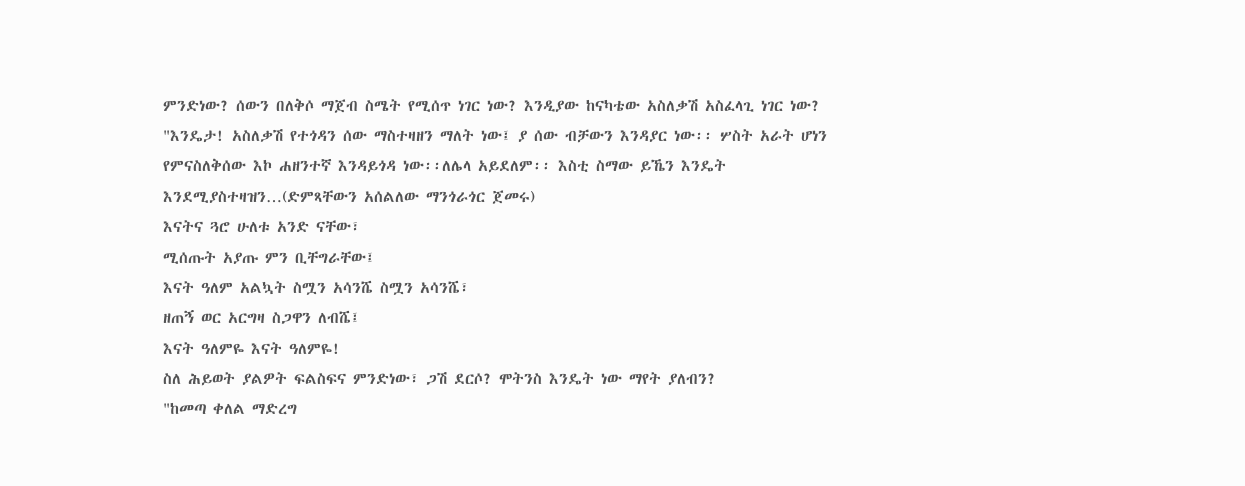ምንድነው? ሰውን በለቅሶ ማጀብ ስሜት የሚሰጥ ነገር ነው? እንዲያው ከናካቴው አስለቃሽ አስፈላጊ ነገር ነው?
"እንዴታ! አስለቃሽ የተጎዳን ሰው ማስተዛዘን ማለት ነው፤ ያ ሰው ብቻውን እንዳያር ነው፡፡ ሦስት አራት ሆነን የምናስለቅሰው እኮ ሐዘንተኛ እንዳይጎዳ ነው፡፡ለሌላ አይደለም፡፡ እስቲ ስማው ይኼን እንዴት እንደሚያስተዛዝን…(ድምጻቸውን አሰልለው ማንጎራጎር ጀመሩ)
እናትና ጓሮ ሁለቱ አንድ ናቸው፣
ሚሰጡት አያጡ ምን ቢቸግራቸው፤
እናት ዓለም አልኳት ስሟን አሳንሼ ስሟን አሳንሼ፣
ዘጠኝ ወር አርግዛ ስጋዋን ለብሼ፤
እናት ዓለምዬ እናት ዓለምዬ!
ስለ ሕይወት ያልዎት ፍልስፍና ምንድነው፣ ጋሽ ደርሶ? ሞትንስ እንዴት ነው ማየት ያለብን?
"ከመጣ ቀለል ማድረግ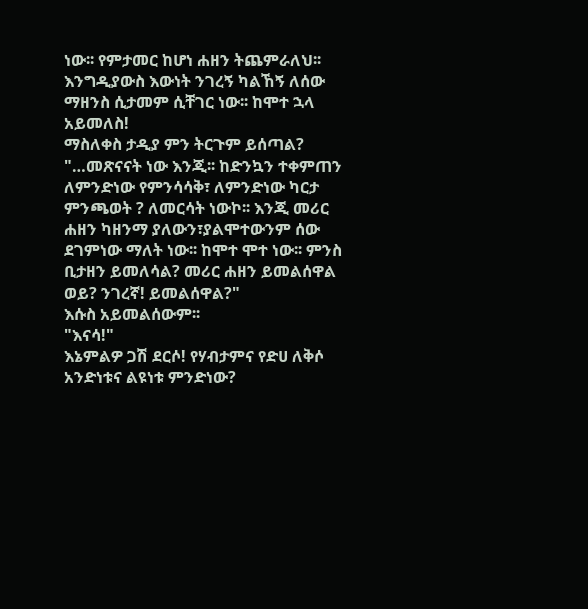ነው፡፡ የምታመር ከሆነ ሐዘን ትጨምራለህ፡፡ እንግዲያውስ እውነት ንገረኝ ካልኸኝ ለሰው ማዘንስ ሲታመም ሲቸገር ነው፡፡ ከሞተ ኋላ አይመለስ!
ማስለቀስ ታዲያ ምን ትርጉም ይሰጣል?
"…መጽናናት ነው እንጂ፡፡ ከድንኳን ተቀምጠን ለምንድነው የምንሳሳቅ፣ ለምንድነው ካርታ ምንጫወት ? ለመርሳት ነውኮ፡፡ እንጂ መሪር ሐዘን ካዘንማ ያለውን፣ያልሞተውንም ሰው ደገምነው ማለት ነው፡፡ ከሞተ ሞተ ነው፡፡ ምንስ ቢታዘን ይመለሳል? መሪር ሐዘን ይመልሰዋል ወይ? ንገረኛ! ይመልሰዋል?"
እሱስ አይመልሰውም፡፡
"እናሳ!"
እኔምልዎ ጋሽ ደርሶ! የሃብታምና የድሀ ለቅሶ አንድነቱና ልዩነቱ ምንድነው?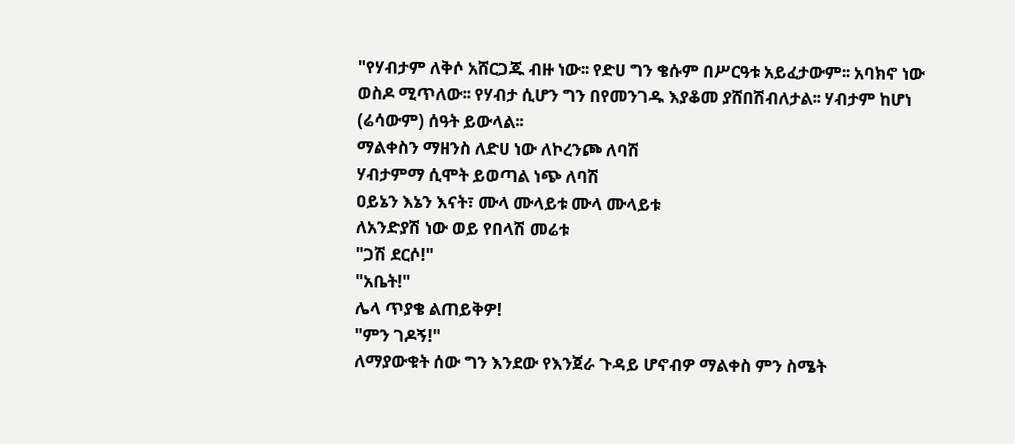"የሃብታም ለቅሶ አሸርጋጁ ብዙ ነው፡፡ የድሀ ግን ቄሱም በሥርዓቱ አይፈታውም፡፡ አባክኖ ነው ወስዶ ሚጥለው፡፡ የሃብታ ሲሆን ግን በየመንገዱ እያቆመ ያሸበሽብለታል፡፡ ሃብታም ከሆነ (ሬሳውም) ሰዓት ይውላል፡፡
ማልቀስን ማዘንስ ለድሀ ነው ለኮረንጮ ለባሽ
ሃብታምማ ሲሞት ይወጣል ነጭ ለባሽ
ዐይኔን እኔን እናት፣ ሙላ ሙላይቱ ሙላ ሙላይቱ
ለአንድያሽ ነው ወይ የበላሽ መሬቱ
"ጋሽ ደርሶ!"
"አቤት!"
ሌላ ጥያቄ ልጠይቅዎ!
"ምን ገዶኝ!"
ለማያውቁት ሰው ግን እንደው የእንጀራ ጉዳይ ሆኖብዎ ማልቀስ ምን ስሜት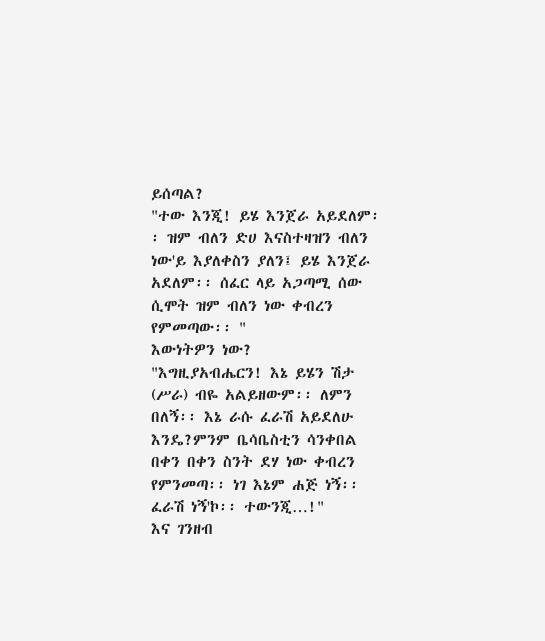ይሰጣል?
"ተው እንጂ! ይሄ እንጀራ አይደለም፡፡ ዝም ብለን ድሀ እናስተዛዝን ብለን ነው'ይ እያለቀስን ያለን፤ ይሄ እንጀራ አደለም፡፡ ሰፈር ላይ አጋጣሚ ሰው ሲሞት ዝም ብለን ነው ቀብረን የምመጣው፡፡ "
እውነትዎን ነው?
"እግዚያአብሔርን! እኔ ይሄን ሽታ (ሥራ) ብዬ አልይዘውም፡፡ ለምን በለኝ፡፡ እኔ ራሱ ፈራሽ አይደለሁ እንዴ?ምንም ቤሳቤስቲን ሳንቀበል በቀን በቀን ስንት ደሃ ነው ቀብረን የምንመጣ፡፡ ነገ እኔም ሐጅ ነኝ፡፡ ፈራሽ ነኝ'ኮ፡፡ ተውንጂ…!"
እና ገንዘብ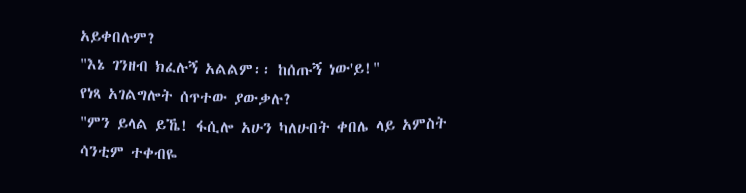አይቀበሉም?
"እኔ ገንዘብ ክፈሉኝ አልልም፡፡ ከሰጡኝ ነው'ይ!"
የነጻ አገልግሎት ሰጥተው ያውቃሉ?
"ምን ይላል ይኼ! ፋሲሎ አሁን ካለሁበት ቀበሌ ላይ አምስት ሳንቲም ተቀብዬ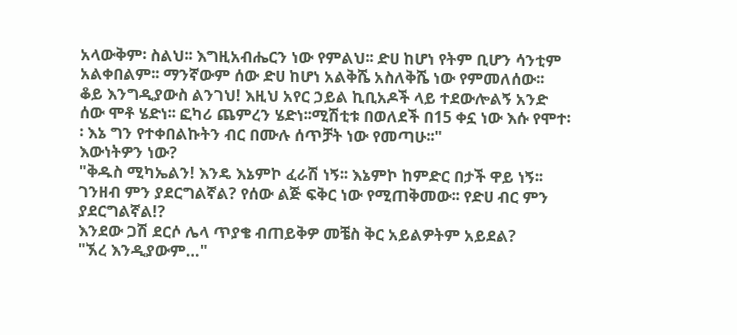አላውቅም፡ ስልህ፡፡ እግዚአብሔርን ነው የምልህ፡፡ ድሀ ከሆነ የትም ቢሆን ሳንቲም አልቀበልም፡፡ ማንኛውም ሰው ድሀ ከሆነ አልቅሼ አስለቅሼ ነው የምመለሰው፡፡
ቆይ እንግዲያውስ ልንገህ! እዚህ አየር ኃይል ኪቢአዶች ላይ ተደውሎልኝ አንድ ሰው ሞቶ ሄድነ፡፡ ፎካሪ ጨምረን ሄድነ፡፡ሚሽቲቱ በወለደች በ15 ቀኗ ነው እሱ የሞተ፡፡ እኔ ግን የተቀበልኩትን ብር በሙሉ ሰጥቻት ነው የመጣሁ፡፡"
እውነትዎን ነው?
"ቅዱስ ሚካኤልን! እንዴ እኔምኮ ፈራሽ ነኝ፡፡ እኔምኮ ከምድር በታች ዋይ ነኝ፡፡ ገንዘብ ምን ያደርግልኛል? የሰው ልጅ ፍቅር ነው የሚጠቅመው፡፡ የድሀ ብር ምን ያደርግልኛል!?
እንደው ጋሽ ደርሶ ሌላ ጥያቄ ብጠይቅዎ መቼስ ቅር አይልዎትም አይደል?
"ኧረ እንዲያውም…"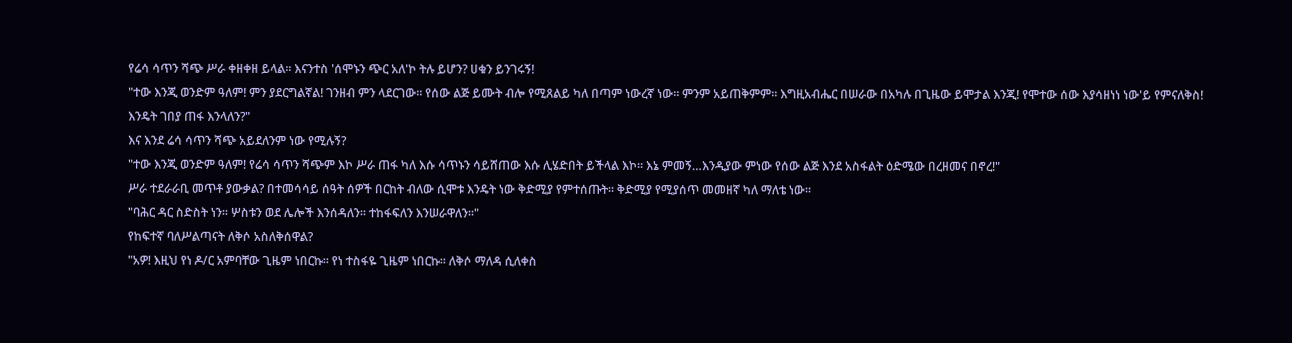የሬሳ ሳጥን ሻጭ ሥራ ቀዘቀዘ ይላል፡፡ እናንተስ 'ሰሞኑን ጭር አለ'ኮ ትሉ ይሆን? ሀቁን ይንገሩኝ!
"ተው እንጂ ወንድም ዓለም! ምን ያደርግልኛል! ገንዘብ ምን ላደርገው፡፡ የሰው ልጅ ይሙት ብሎ የሚጸልይ ካለ በጣም ነውረኛ ነው፡፡ ምንም አይጠቅምም፡፡ እግዚአብሔር በሠራው በአካሉ በጊዜው ይሞታል እንጂ! የሞተው ሰው እያሳዘነነ ነው'ይ የምናለቅስ! እንዴት ገበያ ጠፋ እንላለን?"
እና እንደ ሬሳ ሳጥን ሻጭ አይደለንም ነው የሚሉኝ?
"ተው እንጂ ወንድም ዓለም! የሬሳ ሳጥን ሻጭም እኮ ሥራ ጠፋ ካለ እሱ ሳጥኑን ሳይሸጠው እሱ ሊሄድበት ይችላል እኮ፡፡ እኔ ምመኝ…እንዲያው ምነው የሰው ልጅ እንደ አስፋልት ዕድሜው በረዘመና በኖረ!"
ሥራ ተደራራቢ መጥቶ ያውቃል? በተመሳሳይ ሰዓት ሰዎች በርከት ብለው ሲሞቱ እንዴት ነው ቅድሚያ የምተሰጡት፡፡ ቅድሚያ የሚያሰጥ መመዘኛ ካለ ማለቴ ነው፡፡
"ባሕር ዳር ስድስት ነን፡፡ ሦስቱን ወደ ሌሎች እንሰዳለን፡፡ ተከፋፍለን እንሠራዋለን፡፡"
የከፍተኛ ባለሥልጣናት ለቅሶ አስለቅሰዋል?
"አዎ! እዚህ የነ ዶ/ር አምባቸው ጊዜም ነበርኩ፡፡ የነ ተስፋዬ ጊዜም ነበርኩ፡፡ ለቅሶ ማለዳ ሲለቀስ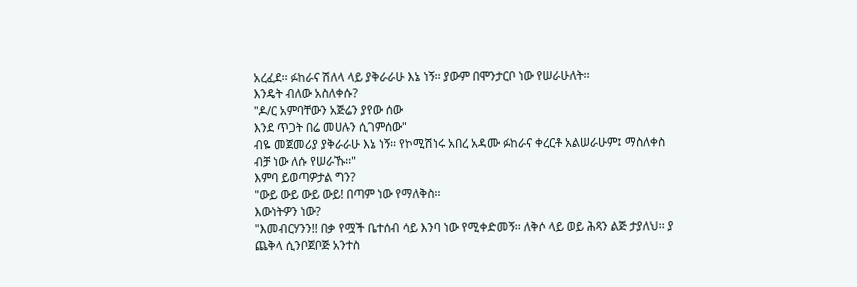አረፈደ፡፡ ፉከራና ሽለላ ላይ ያቅራራሁ እኔ ነኝ፡፡ ያውም በሞንታርቦ ነው የሠራሁለት፡፡
እንዴት ብለው አስለቀሱ?
"ዶ/ር አምባቸውን አጅሬን ያየው ሰው
እንደ ጥጋት በሬ መሀሉን ሲገምሰው"
ብዬ መጀመሪያ ያቅራራሁ እኔ ነኝ፡፡ የኮሚሽነሩ አበረ አዳሙ ፉከራና ቀረርቶ አልሠራሁም፤ ማስለቀስ ብቻ ነው ለሱ የሠራኹ፡፡"
እምባ ይወጣዎታል ግን?
"ውይ ውይ ውይ ውይ! በጣም ነው የማለቅስ፡፡
እውነትዎን ነው?
"እመብርሃንን!! በቃ የሟች ቤተሰብ ሳይ እንባ ነው የሚቀድመኝ፡፡ ለቅሶ ላይ ወይ ሕጻን ልጅ ታያለህ፡፡ ያ ጨቅላ ሲንቦጀቦጅ አንተስ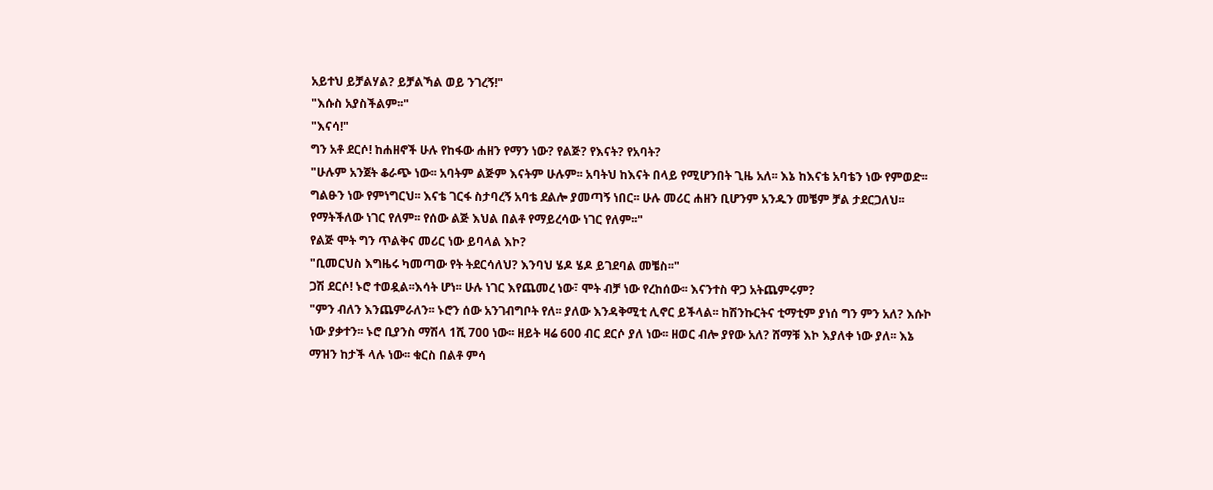አይተህ ይቻልሃል? ይቻልኻል ወይ ንገረኝ!"
"እሱስ አያስችልም፡፡"
"እናሳ!"
ግን አቶ ደርሶ! ከሐዘኖች ሁሉ የከፋው ሐዘን የማን ነው? የልጅ? የእናት? የአባት?
"ሁሉም አንጀት ቆራጭ ነው፡፡ አባትም ልጅም እናትም ሁሉም፡፡ አባትህ ከእናት በላይ የሚሆንበት ጊዜ አለ፡፡ እኔ ከእናቴ አባቴን ነው የምወድ፡፡ ግልፁን ነው የምነግርህ፡፡ እናቴ ገርፋ ስታባረኝ አባቴ ደልሎ ያመጣኝ ነበር፡፡ ሁሉ መሪር ሐዘን ቢሆንም አንዱን መቼም ቻል ታደርጋለህ፡፡ የማትችለው ነገር የለም፡፡ የሰው ልጅ እህል በልቶ የማይረሳው ነገር የለም፡፡"
የልጅ ሞት ግን ጥልቅና መሪር ነው ይባላል እኮ?
"ቢመርህስ እግዜሩ ካመጣው የት ትደርሳለህ? እንባህ ሄዶ ሄዶ ይገደባል መቼስ፡፡"
ጋሽ ደርሶ! ኑሮ ተወዷል፡፡እሳት ሆነ፡፡ ሁሉ ነገር እየጨመረ ነው፣ ሞት ብቻ ነው የረከሰው፡፡ እናንተስ ዋጋ አትጨምሩም?
"ምን ብለን እንጨምራለን፡፡ ኑሮን ሰው አንገብግቦት የለ፡፡ ያለው እንዳቅሚቲ ሊኖር ይችላል፡፡ ከሽንኩርትና ቲማቲም ያነሰ ግን ምን አለ? እሱኮ ነው ያቃተን፡፡ ኑሮ ቢያንስ ማሽላ 1ሺ 700 ነው፡፡ ዘይት ዛሬ 600 ብር ደርሶ ያለ ነው፡፡ ዘወር ብሎ ያየው አለ? ሸማቹ እኮ እያለቀ ነው ያለ፡፡ እኔ ማዝን ከታች ላሉ ነው፡፡ ቁርስ በልቶ ምሳ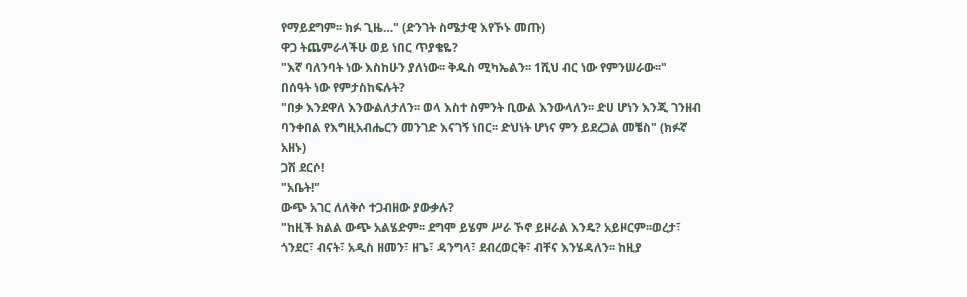የማይደግም፡፡ ክፉ ጊዜ…" (ድንገት ስሜታዊ እየኾኑ መጡ)
ዋጋ ትጨምራላችሁ ወይ ነበር ጥያቄዬ?
"እኛ ባለንባት ነው እስከሁን ያለነው፡፡ ቅዱስ ሚካኤልን፡፡ 1ሺህ ብር ነው የምንሠራው፡፡"
በሰዓት ነው የምታስከፍሉት?
"በቃ እንደዋለ እንውልለታለን፡፡ ወላ እስተ ስምንት ቢውል እንውላለን፡፡ ድሀ ሆነን እንጂ ገንዘብ ባንቀበል የእግዚአብሔርን መንገድ እናገኝ ነበር፡፡ ድህነት ሆነና ምን ይደረጋል መቼስ" (ክፉኛ አዘኑ)
ጋሽ ደርሶ!
"አቤት!"
ውጭ አገር ለለቅሶ ተጋብዘው ያውቃሉ?
"ከዚች ክልል ውጭ አልሄድም፡፡ ደግሞ ይሄም ሥራ ኾኖ ይዞራል እንዴ? አይዞርም፡፡ወረታ፣ ጎንደር፣ ብናት፣ አዲስ ዘመን፣ ዘጌ፣ ዳንግላ፣ ደብረወርቅ፣ ብቸና እንሄዳለን፡፡ ከዚያ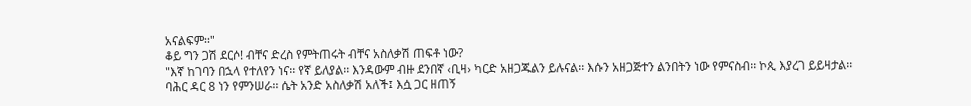አናልፍም፡፡"
ቆይ ግን ጋሽ ደርሶ! ብቸና ድረስ የምትጠሩት ብቸና አስለቃሽ ጠፍቶ ነው?
"እኛ ከገባን በኋላ የተለየን ነና፡፡ የኛ ይለያል፡፡ እንዳውም ብዙ ደንበኛ ‹ቢዛ› ካርድ አዘጋጁልን ይሉናል፡፡ እሱን አዘጋጅተን ልንበትን ነው የምናስብ፡፡ ኮጲ እያረገ ይይዛታል፡፡ ባሕር ዳር 8 ነን የምንሠራ፡፡ ሴት አንድ አስለቃሽ አለች፤ እሷ ጋር ዘጠኝ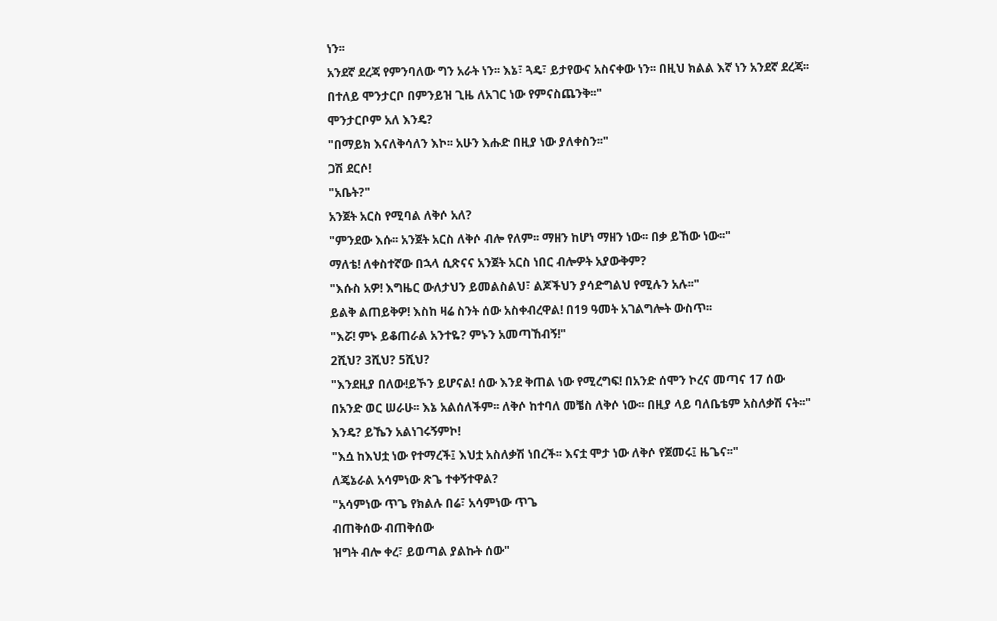ነን፡፡
አንደኛ ደረጃ የምንባለው ግን አራት ነን፡፡ እኔ፣ ጓዴ፣ ይታየውና አስናቀው ነን፡፡ በዚህ ክልል እኛ ነን አንደኛ ደረጃ፡፡ በተለይ ሞንታርቦ በምንይዝ ጊዜ ለአገር ነው የምናስጨንቅ፡፡"
ሞንታርቦም አለ እንዴ?
"በማይክ እናለቅሳለን እኮ፡፡ አሁን እሑድ በዚያ ነው ያለቀስን፡፡"
ጋሽ ደርሶ!
"አቤት?"
አንጀት አርስ የሚባል ለቅሶ አለ?
"ምንደው እሱ፡፡ አንጀት አርስ ለቅሶ ብሎ የለም፡፡ ማዘን ከሆነ ማዘን ነው፡፡ በቃ ይኸው ነው፡፡"
ማለቴ! ለቀስተኛው በኋላ ሲጽናና አንጀት አርስ ነበር ብሎዎት አያውቅም?
"እሱስ አዎ! እግዜር ውለታህን ይመልስልህ፣ ልጆችህን ያሳድግልህ የሚሉን አሉ፡፡"
ይልቅ ልጠይቅዎ! እስከ ዛሬ ስንት ሰው አስቀብረዋል! በ19 ዓመት አገልግሎት ውስጥ፡፡
"እሯ! ምኑ ይቆጠራል አንተዬ? ምኑን አመጣኸብኝ!"
2ሺህ? 3ሺህ? 5ሺህ?
"እንደዚያ በለው!ይኾን ይሆናል! ሰው እንደ ቅጠል ነው የሚረግፍ! በአንድ ሰሞን ኮረና መጣና 17 ሰው በአንድ ወር ሠራሁ፡፡ እኔ አልሰለችም፡፡ ለቅሶ ከተባለ መቼስ ለቅሶ ነው፡፡ በዚያ ላይ ባለቤቴም አስለቃሽ ናት፡፡"
እንዴ? ይኼን አልነገሩኝምኮ!
"እሷ ከእህቷ ነው የተማረች፤ እህቷ አስለቃሽ ነበረች፡፡ እናቷ ሞታ ነው ለቅሶ የጀመሩ፤ ዜጌና፡፡"
ለጄኔራል አሳምነው ጽጌ ተቀኝተዋል?
"አሳምነው ጥጌ የክልሉ በሬ፣ አሳምነው ጥጌ
ብጠቅሰው ብጠቅሰው
ዝግት ብሎ ቀረ፣ ይወጣል ያልኩት ሰው"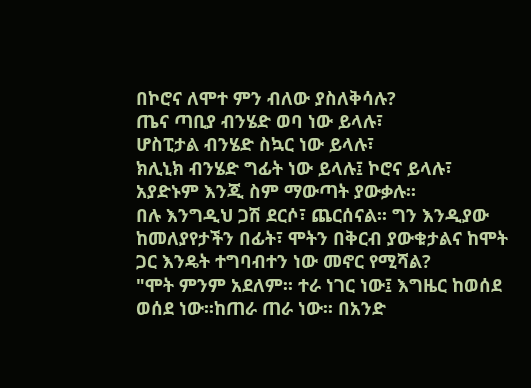በኮሮና ለሞተ ምን ብለው ያስለቅሳሉ?
ጤና ጣቢያ ብንሄድ ወባ ነው ይላሉ፣
ሆስፒታል ብንሄድ ስኳር ነው ይላሉ፣
ክሊኒክ ብንሄድ ግፊት ነው ይላሉ፤ ኮሮና ይላሉ፣
አያድኑም እንጂ ስም ማውጣት ያውቃሉ፡፡
በሉ እንግዲህ ጋሽ ደርሶ፣ ጨርሰናል፡፡ ግን እንዲያው ከመለያየታችን በፊት፣ ሞትን በቅርብ ያውቁታልና ከሞት ጋር እንዴት ተግባብተን ነው መኖር የሚሻል?
"ሞት ምንም አደለም፡፡ ተራ ነገር ነው፤ እግዜር ከወሰደ ወሰደ ነው፡፡ከጠራ ጠራ ነው፡፡ በአንድ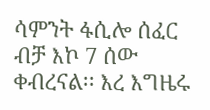ሳምንት ፋሲሎ ሰፈር ብቻ እኮ 7 ሰው ቀብረናል፡፡ እረ እግዜሩ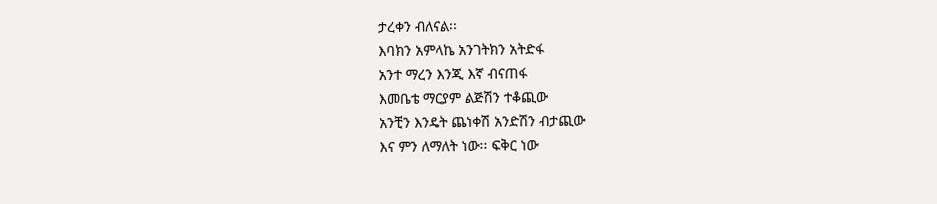ታረቀን ብለናል፡፡
እባክን አምላኬ አንገትክን አትድፋ
አንተ ማረን እንጂ እኛ ብናጠፋ
እመቤቴ ማርያም ልጅሽን ተቆጪው
አንቺን እንዴት ጨነቀሽ አንድሽን ብታጪው
እና ምን ለማለት ነው፡፡ ፍቅር ነው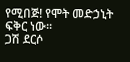የሚበጅ! የሞት መድኃኒት ፍቅር ነው፡፡
ጋሽ ደርሶ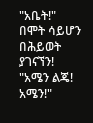"አቤት!"
በሞት ሳይሆን በሕይወት ያገናኘን!
"አሜን ልጄ! አሜን!"